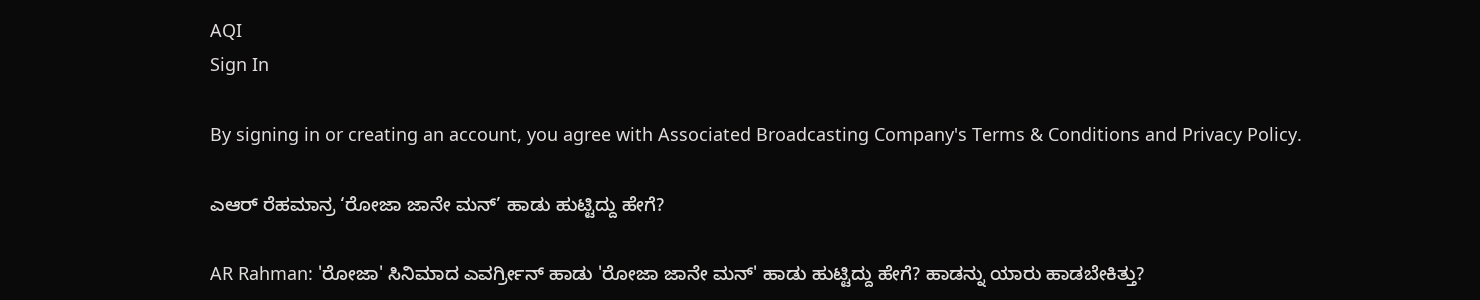AQI
Sign In

By signing in or creating an account, you agree with Associated Broadcasting Company's Terms & Conditions and Privacy Policy.

ಎಆರ್ ರೆಹಮಾನ್ರ ‘ರೋಜಾ ಜಾನೇ ಮನ್’ ಹಾಡು ಹುಟ್ಟಿದ್ದು ಹೇಗೆ?

AR Rahman: 'ರೋಜಾ' ಸಿನಿಮಾದ ಎವರ್ಗ್ರೀನ್ ಹಾಡು 'ರೋಜಾ ಜಾನೇ ಮನ್' ಹಾಡು ಹುಟ್ಟಿದ್ದು ಹೇಗೆ? ಹಾಡನ್ನು ಯಾರು ಹಾಡಬೇಕಿತ್ತು?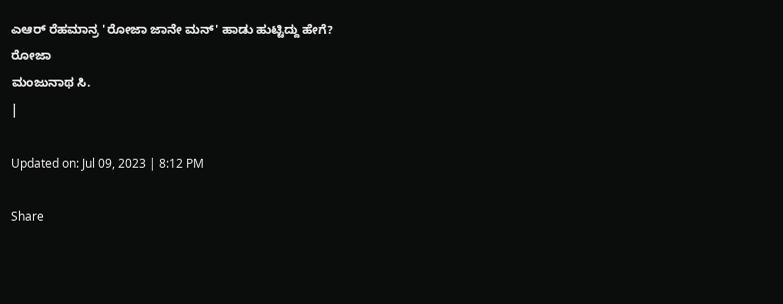ಎಆರ್ ರೆಹಮಾನ್ರ 'ರೋಜಾ ಜಾನೇ ಮನ್' ಹಾಡು ಹುಟ್ಟಿದ್ದು ಹೇಗೆ?
ರೋಜಾ
ಮಂಜುನಾಥ ಸಿ.
|

Updated on: Jul 09, 2023 | 8:12 PM

Share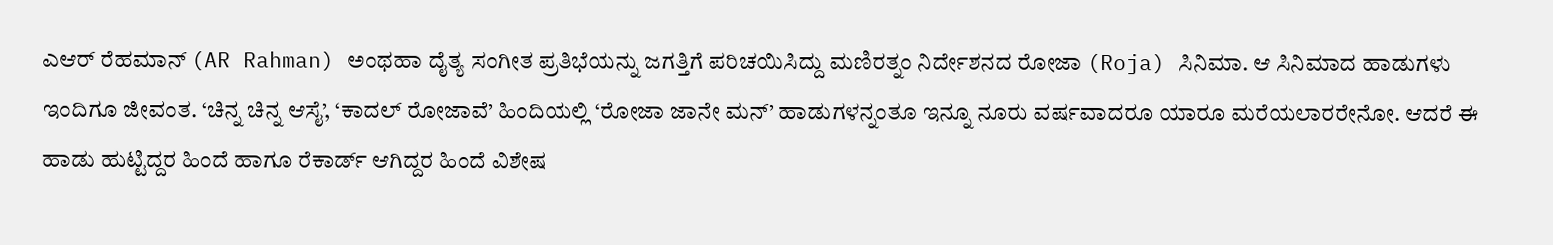ಎಆರ್ ರೆಹಮಾನ್ (AR Rahman) ಅಂಥಹಾ ದೈತ್ಯ ಸಂಗೀತ ಪ್ರತಿಭೆಯನ್ನು ಜಗತ್ತಿಗೆ ಪರಿಚಯಿಸಿದ್ದು ಮಣಿರತ್ನಂ ನಿರ್ದೇಶನದ ರೋಜಾ (Roja) ಸಿನಿಮಾ. ಆ ಸಿನಿಮಾದ ಹಾಡುಗಳು ಇಂದಿಗೂ ಜೀವಂತ. ‘ಚಿನ್ನ ಚಿನ್ನ ಆಸೈ’, ‘ಕಾದಲ್ ರೋಜಾವೆ’ ಹಿಂದಿಯಲ್ಲಿ ‘ರೋಜಾ ಜಾನೇ ಮನ್’ ಹಾಡುಗಳನ್ನಂತೂ ಇನ್ನೂ ನೂರು ವರ್ಷವಾದರೂ ಯಾರೂ ಮರೆಯಲಾರರೇನೋ. ಆದರೆ ಈ ಹಾಡು ಹುಟ್ಟಿದ್ದರ ಹಿಂದೆ ಹಾಗೂ ರೆಕಾರ್ಡ್ ಆಗಿದ್ದರ ಹಿಂದೆ ವಿಶೇಷ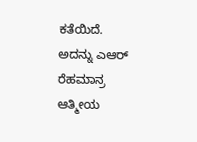ಕತೆಯಿದೆ. ಅದನ್ನು ಎಆರ್ ರೆಹಮಾನ್ರ ಆತ್ಮೀಯ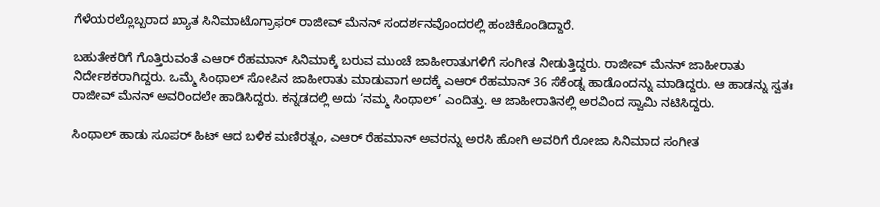ಗೆಳೆಯರಲ್ಲೊಬ್ಬರಾದ ಖ್ಯಾತ ಸಿನಿಮಾಟೊಗ್ರಾಫರ್ ರಾಜೀವ್ ಮೆನನ್ ಸಂದರ್ಶನವೊಂದರಲ್ಲಿ ಹಂಚಿಕೊಂಡಿದ್ದಾರೆ.

ಬಹುತೇಕರಿಗೆ ಗೊತ್ತಿರುವಂತೆ ಎಆರ್ ರೆಹಮಾನ್ ಸಿನಿಮಾಕ್ಕೆ ಬರುವ ಮುಂಚೆ ಜಾಹೀರಾತುಗಳಿಗೆ ಸಂಗೀತ ನೀಡುತ್ತಿದ್ದರು. ರಾಜೀವ್ ಮೆನನ್ ಜಾಹೀರಾತು ನಿರ್ದೇಶಕರಾಗಿದ್ದರು. ಒಮ್ಮೆ ಸಿಂಥಾಲ್ ಸೋಪಿನ ಜಾಹೀರಾತು ಮಾಡುವಾಗ ಅದಕ್ಕೆ ಎಆರ್ ರೆಹಮಾನ್ 36 ಸೆಕೆಂಡ್ನ ಹಾಡೊಂದನ್ನು ಮಾಡಿದ್ದರು. ಆ ಹಾಡನ್ನು ಸ್ವತಃ ರಾಜೀವ್ ಮೆನನ್ ಅವರಿಂದಲೇ ಹಾಡಿಸಿದ್ದರು. ಕನ್ನಡದಲ್ಲಿ ಅದು ‘ನಮ್ಮ ಸಿಂಥಾಲ್’ ಎಂದಿತ್ತು. ಆ ಜಾಹೀರಾತಿನಲ್ಲಿ ಅರವಿಂದ ಸ್ವಾಮಿ ನಟಿಸಿದ್ದರು.

ಸಿಂಥಾಲ್ ಹಾಡು ಸೂಪರ್ ಹಿಟ್ ಆದ ಬಳಿಕ ಮಣಿರತ್ನಂ, ಎಆರ್ ರೆಹಮಾನ್ ಅವರನ್ನು ಅರಸಿ ಹೋಗಿ ಅವರಿಗೆ ರೋಜಾ ಸಿನಿಮಾದ ಸಂಗೀತ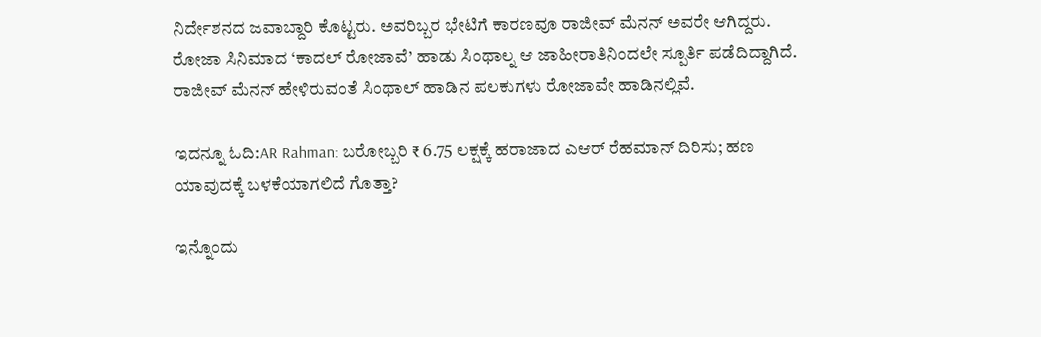ನಿರ್ದೇಶನದ ಜವಾಬ್ದಾರಿ ಕೊಟ್ಟರು. ಅವರಿಬ್ಬರ ಭೇಟಿಗೆ ಕಾರಣವೂ ರಾಜೀವ್ ಮೆನನ್ ಅವರೇ ಆಗಿದ್ದರು. ರೋಜಾ ಸಿನಿಮಾದ ‘ಕಾದಲ್ ರೋಜಾವೆ’ ಹಾಡು ಸಿಂಥಾಲ್ನ ಆ ಜಾಹೀರಾತಿನಿಂದಲೇ ಸ್ಪೂರ್ತಿ ಪಡೆದಿದ್ದಾಗಿದೆ. ರಾಜೀವ್ ಮೆನನ್ ಹೇಳಿರುವಂತೆ ಸಿಂಥಾಲ್ ಹಾಡಿನ ಪಲಕುಗಳು ರೋಜಾವೇ ಹಾಡಿನಲ್ಲಿವೆ.

ಇದನ್ನೂ ಓದಿ:AR Rahman: ಬರೋಬ್ಬರಿ ₹ 6.75 ಲಕ್ಷಕ್ಕೆ ಹರಾಜಾದ ಎಆರ್ ರೆಹಮಾನ್ ದಿರಿಸು; ಹಣ ಯಾವುದಕ್ಕೆ ಬಳಕೆಯಾಗಲಿದೆ ಗೊತ್ತಾ?

ಇನ್ನೊಂದು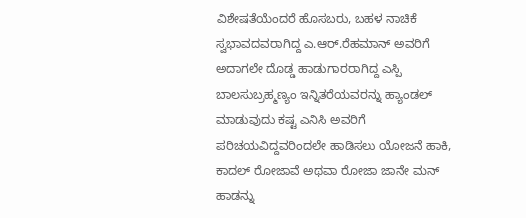ವಿಶೇಷತೆಯೆಂದರೆ ಹೊಸಬರು, ಬಹಳ ನಾಚಿಕೆ ಸ್ವಭಾವದವರಾಗಿದ್ದ ಎ.ಆರ್.ರೆಹಮಾನ್ ಅವರಿಗೆ ಅದಾಗಲೇ ದೊಡ್ಡ ಹಾಡುಗಾರರಾಗಿದ್ದ ಎಸ್ಪಿ ಬಾಲಸುಬ್ರಹ್ಮಣ್ಯಂ ಇನ್ನಿತರೆಯವರನ್ನು ಹ್ಯಾಂಡಲ್ ಮಾಡುವುದು ಕಷ್ಟ ಎನಿಸಿ ಅವರಿಗೆ ಪರಿಚಯವಿದ್ದವರಿಂದಲೇ ಹಾಡಿಸಲು ಯೋಜನೆ ಹಾಕಿ, ಕಾದಲ್ ರೋಜಾವೆ ಅಥವಾ ರೋಜಾ ಜಾನೇ ಮನ್ ಹಾಡನ್ನು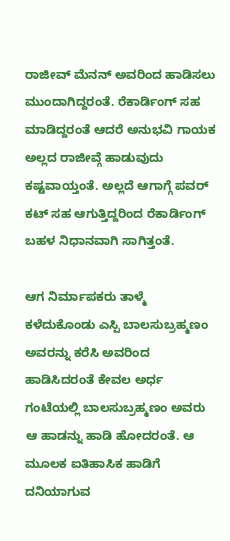ರಾಜೀವ್ ಮೆನನ್ ಅವರಿಂದ ಹಾಡಿಸಲು ಮುಂದಾಗಿದ್ದರಂತೆ. ರೆಕಾರ್ಡಿಂಗ್ ಸಹ ಮಾಡಿದ್ದರಂತೆ ಆದರೆ ಅನುಭವಿ ಗಾಯಕ ಅಲ್ಲದ ರಾಜೀವ್ಗೆ ಹಾಡುವುದು ಕಷ್ಟವಾಯ್ತಂತೆ. ಅಲ್ಲದೆ ಆಗಾಗ್ಗೆ ಪವರ್ ಕಟ್ ಸಹ ಆಗುತ್ತಿದ್ದರಿಂದ ರೆಕಾರ್ಡಿಂಗ್ ಬಹಳ ನಿಧಾನವಾಗಿ ಸಾಗಿತ್ತಂತೆ.

ಆಗ ನಿರ್ಮಾಪಕರು ತಾಳ್ಮೆ ಕಳೆದುಕೊಂಡು ಎಸ್ಪಿ ಬಾಲಸುಬ್ರಹ್ಮಣಂ ಅವರನ್ನು ಕರೆಸಿ ಅವರಿಂದ ಹಾಡಿಸಿದರಂತೆ ಕೇವಲ ಅರ್ಧ ಗಂಟೆಯಲ್ಲಿ ಬಾಲಸುಬ್ರಹ್ಮಣಂ ಅವರು ಆ ಹಾಡನ್ನು ಹಾಡಿ ಹೋದರಂತೆ. ಆ ಮೂಲಕ ಐತಿಹಾಸಿಕ ಹಾಡಿಗೆ ದನಿಯಾಗುವ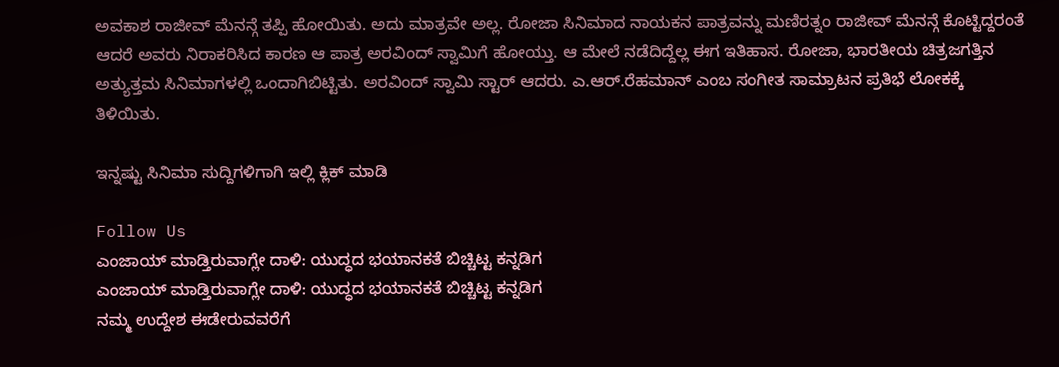ಅವಕಾಶ ರಾಜೀವ್ ಮೆನನ್ಗೆ ತಪ್ಪಿ ಹೋಯಿತು. ಅದು ಮಾತ್ರವೇ ಅಲ್ಲ. ರೋಜಾ ಸಿನಿಮಾದ ನಾಯಕನ ಪಾತ್ರವನ್ನು ಮಣಿರತ್ನಂ ರಾಜೀವ್ ಮೆನನ್ಗೆ ಕೊಟ್ಟಿದ್ದರಂತೆ ಆದರೆ ಅವರು ನಿರಾಕರಿಸಿದ ಕಾರಣ ಆ ಪಾತ್ರ ಅರವಿಂದ್ ಸ್ವಾಮಿಗೆ ಹೋಯ್ತು. ಆ ಮೇಲೆ ನಡೆದಿದ್ದೆಲ್ಲ ಈಗ ಇತಿಹಾಸ. ರೋಜಾ, ಭಾರತೀಯ ಚಿತ್ರಜಗತ್ತಿನ ಅತ್ಯುತ್ತಮ ಸಿನಿಮಾಗಳಲ್ಲಿ ಒಂದಾಗಿಬಿಟ್ಟಿತು. ಅರವಿಂದ್ ಸ್ವಾಮಿ ಸ್ಟಾರ್ ಆದರು. ಎ.ಆರ್.ರೆಹಮಾನ್ ಎಂಬ ಸಂಗೀತ ಸಾಮ್ರಾಟನ ಪ್ರತಿಭೆ ಲೋಕಕ್ಕೆ ತಿಳಿಯಿತು.

ಇನ್ನಷ್ಟು ಸಿನಿಮಾ ಸುದ್ದಿಗಳಿಗಾಗಿ ಇಲ್ಲಿ ಕ್ಲಿಕ್ ಮಾಡಿ

Follow Us
ಎಂಜಾಯ್ ಮಾಡ್ತಿರುವಾಗ್ಲೇ ದಾಳಿ: ಯುದ್ಧದ ಭಯಾನಕತೆ ಬಿಚ್ಚಿಟ್ಟ ಕನ್ನಡಿಗ
ಎಂಜಾಯ್ ಮಾಡ್ತಿರುವಾಗ್ಲೇ ದಾಳಿ: ಯುದ್ಧದ ಭಯಾನಕತೆ ಬಿಚ್ಚಿಟ್ಟ ಕನ್ನಡಿಗ
ನಮ್ಮ ಉದ್ದೇಶ ಈಡೇರುವವರೆಗೆ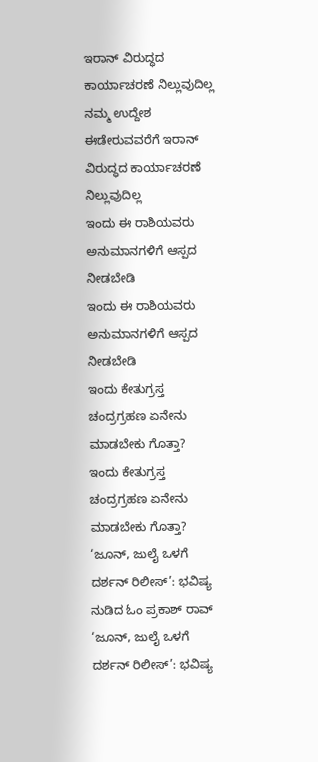ಇರಾನ್ ವಿರುದ್ಧದ ಕಾರ್ಯಾಚರಣೆ ನಿಲ್ಲುವುದಿಲ್ಲ
ನಮ್ಮ ಉದ್ದೇಶ ಈಡೇರುವವರೆಗೆ ಇರಾನ್ ವಿರುದ್ಧದ ಕಾರ್ಯಾಚರಣೆ ನಿಲ್ಲುವುದಿಲ್ಲ
ಇಂದು ಈ ರಾಶಿಯವರು ಅನುಮಾನಗಳಿಗೆ ಆಸ್ಪದ ನೀಡಬೇಡಿ
ಇಂದು ಈ ರಾಶಿಯವರು ಅನುಮಾನಗಳಿಗೆ ಆಸ್ಪದ ನೀಡಬೇಡಿ
ಇಂದು ಕೇತುಗ್ರಸ್ತ ಚಂದ್ರಗ್ರಹಣ ಏನೇನು ಮಾಡಬೇಕು ಗೊತ್ತಾ?
ಇಂದು ಕೇತುಗ್ರಸ್ತ ಚಂದ್ರಗ್ರಹಣ ಏನೇನು ಮಾಡಬೇಕು ಗೊತ್ತಾ?
‘ಜೂನ್, ಜುಲೈ ಒಳಗೆ ದರ್ಶನ್ ರಿಲೀಸ್’: ಭವಿಷ್ಯ ನುಡಿದ ಓಂ ಪ್ರಕಾಶ್ ರಾವ್
‘ಜೂನ್, ಜುಲೈ ಒಳಗೆ ದರ್ಶನ್ ರಿಲೀಸ್’: ಭವಿಷ್ಯ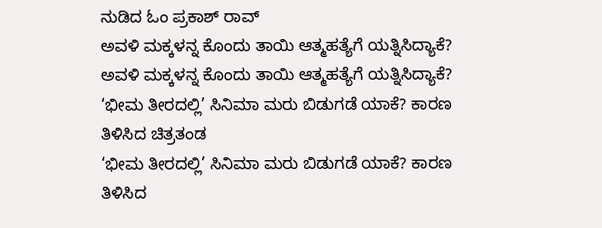ನುಡಿದ ಓಂ ಪ್ರಕಾಶ್ ರಾವ್
ಅವಳಿ ಮಕ್ಕಳನ್ನ ಕೊಂದು ತಾಯಿ ಆತ್ಮಹತ್ಯೆಗೆ ಯತ್ನಿಸಿದ್ಯಾಕೆ?
ಅವಳಿ ಮಕ್ಕಳನ್ನ ಕೊಂದು ತಾಯಿ ಆತ್ಮಹತ್ಯೆಗೆ ಯತ್ನಿಸಿದ್ಯಾಕೆ?
‘ಭೀಮ ತೀರದಲ್ಲಿ’ ಸಿನಿಮಾ ಮರು ಬಿಡುಗಡೆ ಯಾಕೆ? ಕಾರಣ ತಿಳಿಸಿದ ಚಿತ್ರತಂಡ
‘ಭೀಮ ತೀರದಲ್ಲಿ’ ಸಿನಿಮಾ ಮರು ಬಿಡುಗಡೆ ಯಾಕೆ? ಕಾರಣ ತಿಳಿಸಿದ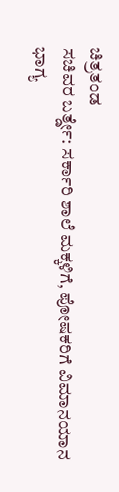ಚಿತ್ರತಂಡ
ಸಚಿವರ ಬರ್ತ್ಡೇ: ಸರ್ಕಾರಿ ಶಾಲೆ ಮಕ್ಕಳಿಗೆ, ಪೋಷಕರಿಗೆ ವಿಮಾನಯಾನ ಭಾಗ್ಯ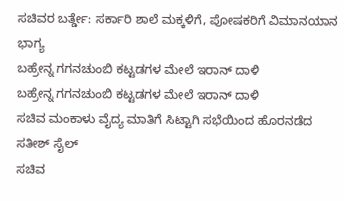ಸಚಿವರ ಬರ್ತ್ಡೇ: ಸರ್ಕಾರಿ ಶಾಲೆ ಮಕ್ಕಳಿಗೆ, ಪೋಷಕರಿಗೆ ವಿಮಾನಯಾನ ಭಾಗ್ಯ
ಬಹ್ರೇನ್ನ ಗಗನಚುಂಬಿ ಕಟ್ಟಡಗಳ ಮೇಲೆ ಇರಾನ್ ದಾಳಿ
ಬಹ್ರೇನ್ನ ಗಗನಚುಂಬಿ ಕಟ್ಟಡಗಳ ಮೇಲೆ ಇರಾನ್ ದಾಳಿ
ಸಚಿವ ಮಂಕಾಳು ವೈದ್ಯ ಮಾತಿಗೆ ಸಿಟ್ಟಾಗಿ ಸಭೆಯಿಂದ ಹೊರನಡೆದ ಸತೀಶ್ ಸೈಲ್
ಸಚಿವ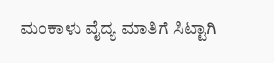ಮಂಕಾಳು ವೈದ್ಯ ಮಾತಿಗೆ ಸಿಟ್ಟಾಗಿ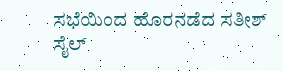ಸಭೆಯಿಂದ ಹೊರನಡೆದ ಸತೀಶ್ ಸೈಲ್